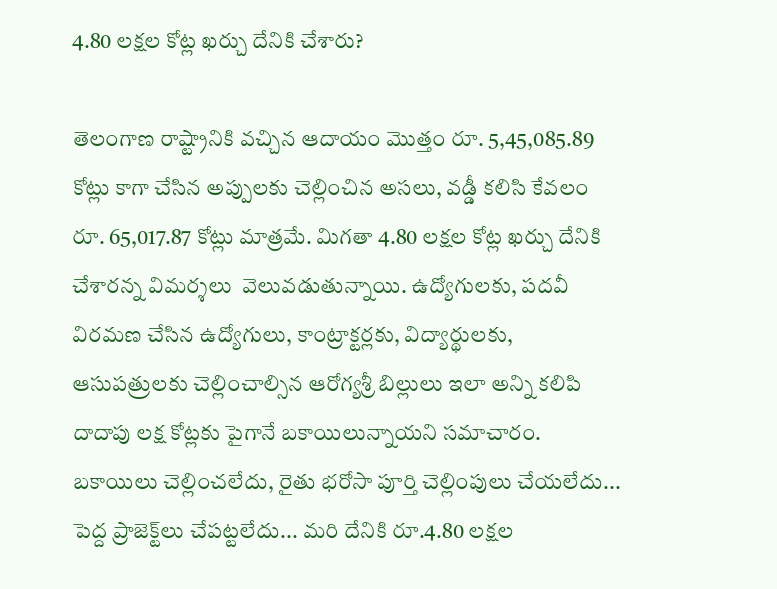4.80 ల‌క్ష‌ల కోట్ల ఖ‌ర్చు దేనికి చేశారు?

తెలంగాణ రాష్ట్రానికి వ‌చ్చిన ఆదాయం మొత్తం రూ. 5,45,085.89 కోట్లు కాగా చేసిన అప్పుల‌కు చెల్లించిన అస‌లు, వ‌డ్డీ క‌లిసి కేవ‌లం రూ. 65,017.87 కోట్లు మాత్ర‌మే. మిగతా 4.80 ల‌క్ష‌ల కోట్ల ఖ‌ర్చు దేనికి చేశార‌న్న విమ‌ర్శ‌లు  వెలువ‌డుతున్నాయి. ఉద్యోగుల‌కు, ప‌ద‌వీ విర‌మ‌ణ చేసిన ఉద్యోగులు, కాంట్రాక్ట‌ర్ల‌కు, విద్యార్థుల‌కు, ఆసుప‌త్రుల‌కు చెల్లించాల్సిన ఆరోగ్య‌శ్రీ‌ బిల్లులు ఇలా అన్ని క‌లిపి దాదాపు ల‌క్ష కోట్ల‌కు పైగానే బ‌కాయిలున్నాయ‌ని స‌మాచారం. బ‌కాయిలు చెల్లించ‌లేదు, రైతు భరోసా పూర్తి చెల్లింపులు చేయ‌లేదు... పెద్ద ప్రాజెక్ట్‌లు చేప‌ట్టలేదు... మ‌రి దేనికి రూ.4.80 ల‌క్ష‌ల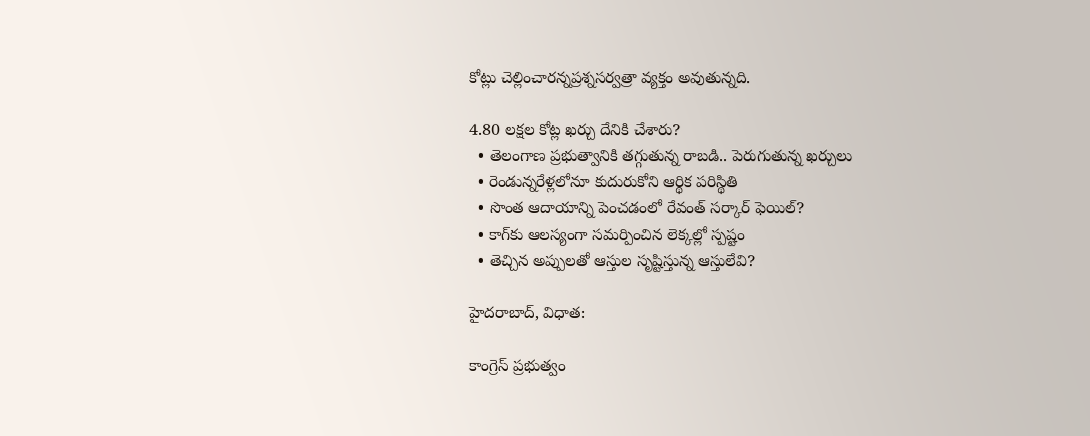కోట్లు చెల్లించార‌న్నప్ర‌శ్నస‌ర్వ‌త్రా వ్య‌క్తం అవుతున్న‌ది.

4.80 ల‌క్ష‌ల కోట్ల ఖ‌ర్చు దేనికి చేశారు?
  • తెలంగాణ ప్రభుత్వానికి త‌గ్గుతున్న రాబ‌డి.. పెరుగుతున్న ఖ‌ర్చులు
  • రెండున్న‌రేళ్ల‌లోనూ కుదురుకోని ఆర్థిక ప‌రిస్థితి
  • సొంత ఆదాయాన్ని పెంచ‌డంలో రేవంత్ స‌ర్కార్ ఫెయిల్?
  • కాగ్‌కు ఆల‌స్యంగా స‌మ‌ర్పించిన లెక్క‌ల్లో స్ప‌ష్టం
  • తెచ్చిన అప్పుల‌తో ఆస్తుల సృష్టిస్తున్న ఆస్తులేవి?

హైద‌రాబాద్‌, విధాత‌:

కాంగ్రెస్ ప్ర‌భుత్వం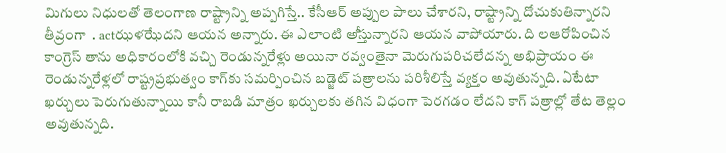మిగులు నిధుల‌తో తెలంగాణ రాష్ట్రాన్ని అప్ప‌గిస్తే.. కేసీఆర్ అప్పుల పాలు చేశార‌ని, రాష్ట్రాన్ని దోచుకుతిన్నార‌ని తీవ్రంగా  . actఝళఝేదని ఆయన అన్నారు. ఈ ఎలాంటి అీస్తున్నారని ఆయన వాపోయారు. ది లఆరోపించిన కాంగ్రెస్ తాను అధికారంలోకి వచ్చి రెండున్న‌రేళ్లు అయినా ర‌వ్వంతైనా మెరుగుప‌రిచ‌లేద‌న్న అభిప్రాయం ఈ రెండున్న‌రేళ్ల‌లో రాష్ట్ర‌ప్ర‌భుత్వం కాగ్‌కు స‌మ‌ర్పించిన బ‌డ్జెట్ ప‌త్రాల‌ను ప‌రిశీలిస్తే వ్య‌క్తం అవుతున్న‌ది. ఏటేటా ఖ‌ర్చులు పెరుగుతున్నాయి కానీ రాబ‌డి మాత్రం ఖ‌ర్చుల‌కు త‌గిన విధంగా పెర‌గ‌డం లేద‌ని కాగ్ ప‌త్రాల్లో తేట తెల్లం అవుతున్న‌ది.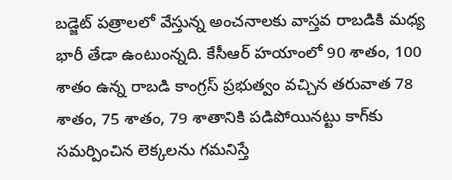బ‌డ్జెట్ ప‌త్రాల‌లో వేస్తున్న అంచ‌నాల‌కు వాస్త‌వ రాబ‌డికి మ‌ధ్య భారీ తేడా ఉంటుంన్న‌ది. కేసీఆర్ హ‌యాంలో 90 శాతం, 100 శాతం ఉన్న రాబ‌డి కాంగ్ర‌స్ ప్ర‌భుత్వం వ‌చ్చిన త‌రువాత 78 శాతం, 75 శాతం, 79 శాతానికి ప‌డిపోయినట్టు కాగ్‌కు సమర్పించిన లెక్కలను గమనిస్తే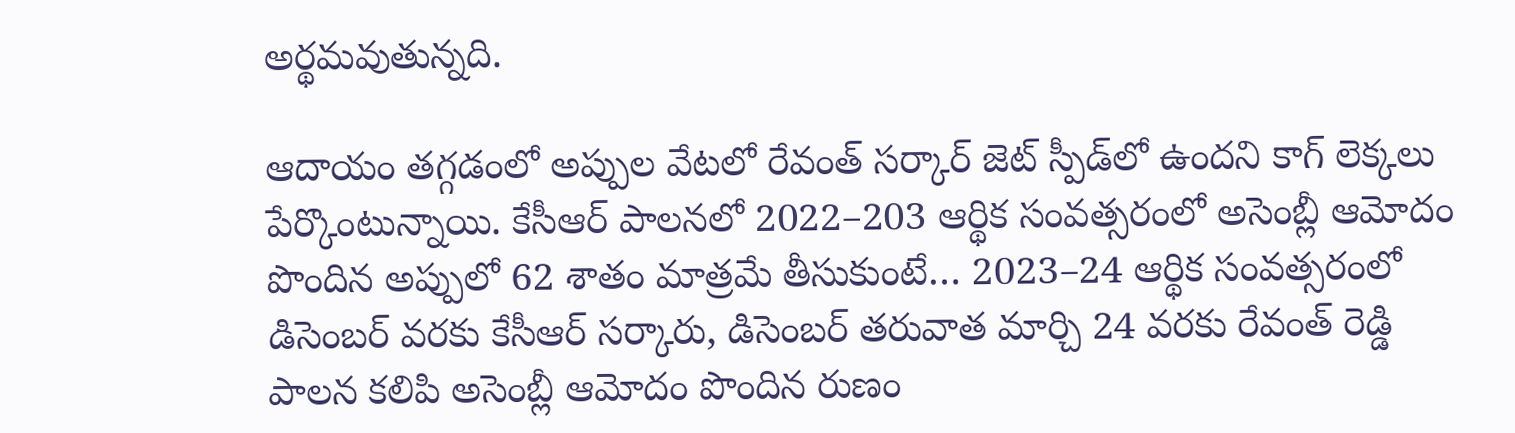అర్థమవుతున్నది.

ఆదాయం త‌గ్గ‌డంలో అప్పుల వేట‌లో రేవంత్ స‌ర్కార్ జెట్ స్పీడ్‌లో ఉంద‌ని కాగ్ లెక్కలు పేర్కొంటున్నాయి. కేసీఆర్ పాల‌న‌లో 2022–203 ఆర్థిక సంవ‌త్స‌రంలో అసెంబ్లీ ఆమోదం పొందిన అప్పులో 62 శాతం మాత్ర‌మే తీసుకుంటే… 2023–24 ఆర్థిక సంవ‌త్స‌రంలో డిసెంబ‌ర్ వ‌ర‌కు కేసీఆర్ స‌ర్కారు, డిసెంబ‌ర్ త‌రువాత మార్చి 24 వ‌ర‌కు రేవంత్ రెడ్డి పాల‌న క‌లిపి అసెంబ్లీ ఆమోదం పొందిన రుణం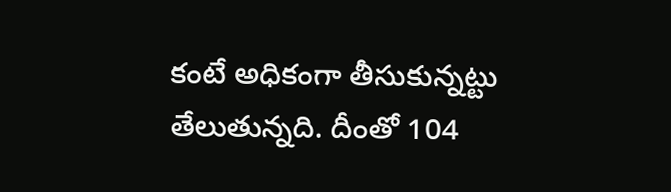కంటే అధికంగా తీసుకున్నట్టు తేలుతున్నది. దీంతో 104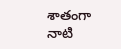శాతంగా నాటి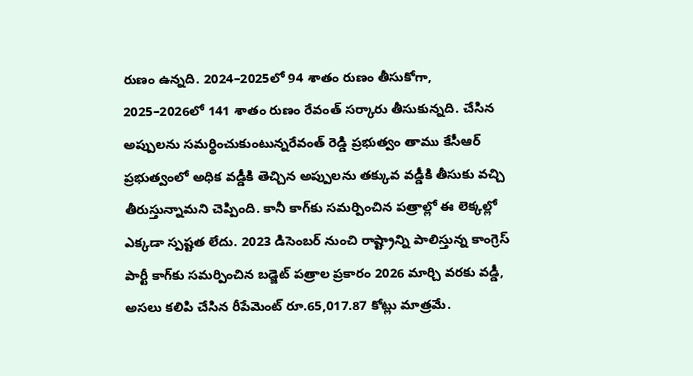రుణం ఉన్న‌ది. 2024–2025లో 94 శాతం రుణం తీసుకోగా, 2025–2026లో 141 శాతం రుణం రేవంత్ స‌ర్కారు తీసుకున్న‌ది. చేసిన అప్పుల‌ను స‌మ‌ర్థించుకుంటున్నరేవంత్ రెడ్డి ప్ర‌భుత్వం తాము కేసీఆర్ ప్ర‌భుత్వంలో అధిక వ‌డ్డీకి తెచ్చిన అప్పుల‌ను త‌క్కువ వ‌డ్డీకి తీసుకు వ‌చ్చి తీరుస్తున్నామ‌ని చెప్పింది. కానీ కాగ్‌కు స‌మ‌ర్పించిన ప‌త్రాల్లో ఈ లెక్క‌ల్లో ఎక్క‌డా స్ప‌ష్ట‌త లేదు. 2023 డిసెంబర్ నుంచి రాష్ట్రాన్ని పాలిస్తున్న కాంగ్రెస్ పార్టీ కాగ్‌కు సమర్పించిన బడ్జెట్ పత్రాల ప్రకారం 2026 మార్చి వరకు వడ్డీ, అసలు కలిపి చేసిన రీపేమెంట్ రూ.65,017.87 కోట్లు మాత్రమే.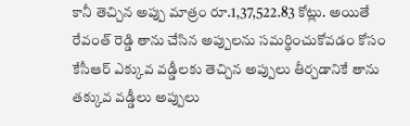కానీ తెచ్చిన అప్పు మాత్రం రూ.1,37,522.83 కోట్లు. అయితే రేవంత్ రెడ్డి తాను చేసిన అప్పుల‌ను స‌మ‌ర్థించుకోవ‌డం కోసం కేసీఆర్ ఎక్కువ వ‌డ్డీల‌కు తెచ్చిన అప్పులు తీర్చ‌డానికే తాను త‌క్కువ వ‌డ్డీలు అప్పులు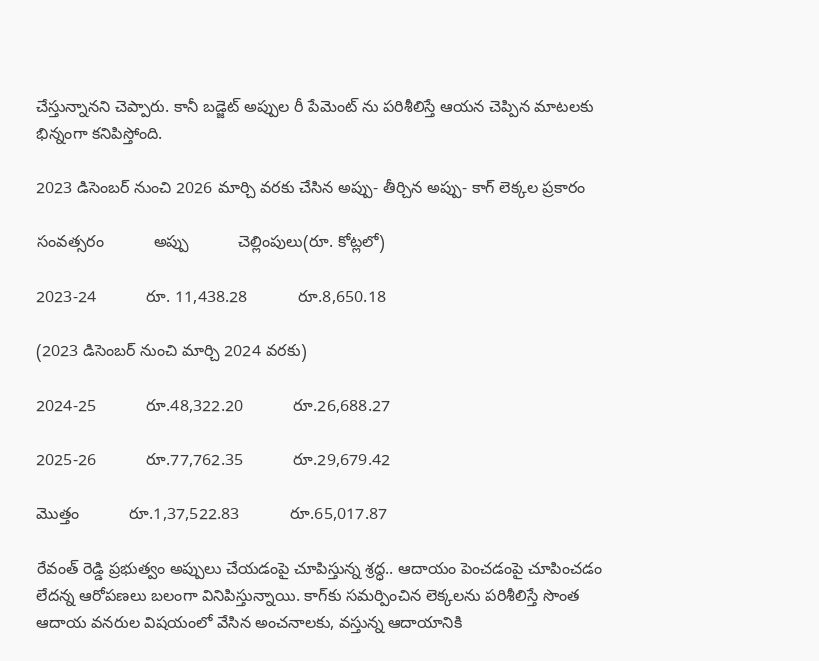చేస్తున్నాన‌ని చెప్పారు. కానీ బ‌డ్జెట్ అప్పుల రీ పేమెంట్ ను ప‌రిశీలిస్తే ఆయ‌న చెప్పిన మాట‌ల‌కు భిన్నంగా క‌నిపిస్తోంది.

2023 డిసెంబ‌ర్ నుంచి 2026 మార్చి వ‌ర‌కు చేసిన అప్పు- తీర్చిన అప్పు- కాగ్ లెక్క‌ల ప్ర‌కారం

సంవ‌త్స‌రం           అప్పు           చెల్లింపులు(రూ. కోట్ల‌లో)

2023-24           రూ. 11,438.28           రూ.8,650.18

(2023 డిసెంబ‌ర్ నుంచి మార్చి 2024 వ‌ర‌కు)

2024-25           రూ.48,322.20           రూ.26,688.27

2025-26           రూ.77,762.35           రూ.29,679.42

మొత్తం           రూ.1,37,522.83           రూ.65,017.87

రేవంత్ రెడ్డి ప్ర‌భుత్వం అప్పులు చేయ‌డంపై చూపిస్తున్న శ్ర‌ద్ధ.. ఆదాయం పెంచడంపై చూపించ‌డం లేద‌న్న ఆరోప‌ణ‌లు బ‌లంగా వినిపిస్తున్నాయి. కాగ్‌కు స‌మ‌ర్పించిన లెక్క‌ల‌ను ప‌రిశీలిస్తే సొంత ఆదాయ వ‌న‌రుల విషయంలో వేసిన అంచ‌నాల‌కు, వ‌స్తున్న ఆదాయానికి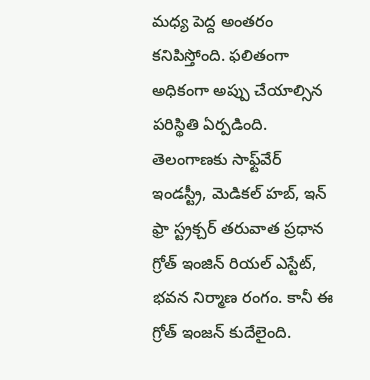మ‌ధ్య పెద్ద అంత‌రం క‌నిపిస్తోంది. ఫ‌లితంగా అధికంగా అప్పు చేయాల్సిన ప‌రిస్థితి ఏర్ప‌డింది. తెలంగాణ‌కు సాఫ్ట్‌వేర్‌ ఇండ‌స్ట్రీ, మెడిక‌ల్ హ‌బ్‌, ఇన్ ఫ్రా స్ట్ర‌క్చ‌ర్ త‌రువాత ప్ర‌ధాన‌ గ్రోత్ ఇంజిన్ రియ‌ల్ ఎస్టేట్‌, భ‌వ‌న నిర్మాణ రంగం. కానీ ఈ గ్రోత్ ఇంజ‌న్ కుదేలైంది.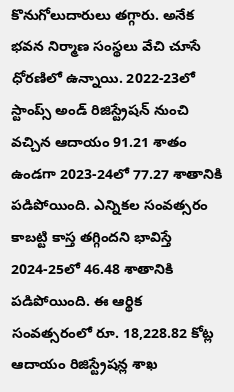కొనుగోలుదారులు త‌గ్గారు. అనేక భ‌వ‌న నిర్మాణ సంస్థ‌లు వేచి చూసే ధోర‌ణిలో ఉన్నాయి. 2022-23లో స్టాంప్స్ అండ్ రిజిస్ట్రేష‌న్ నుంచి వ‌చ్చిన ఆదాయం 91.21 శాతం ఉండ‌గా 2023-24లో 77.27 శాతానికి పడిపోయింది. ఎన్నిక‌ల సంవ‌త్స‌రం కాబ‌ట్టి కాస్త త‌గ్గింద‌ని భావిస్తే 2024-25లో 46.48 శాతానికి ప‌డిపోయింది. ఈ ఆర్థిక సంవ‌త్స‌రంలో రూ. 18,228.82 కోట్ల ఆదాయం రిజిస్ట్రేష‌న్ల శాఖ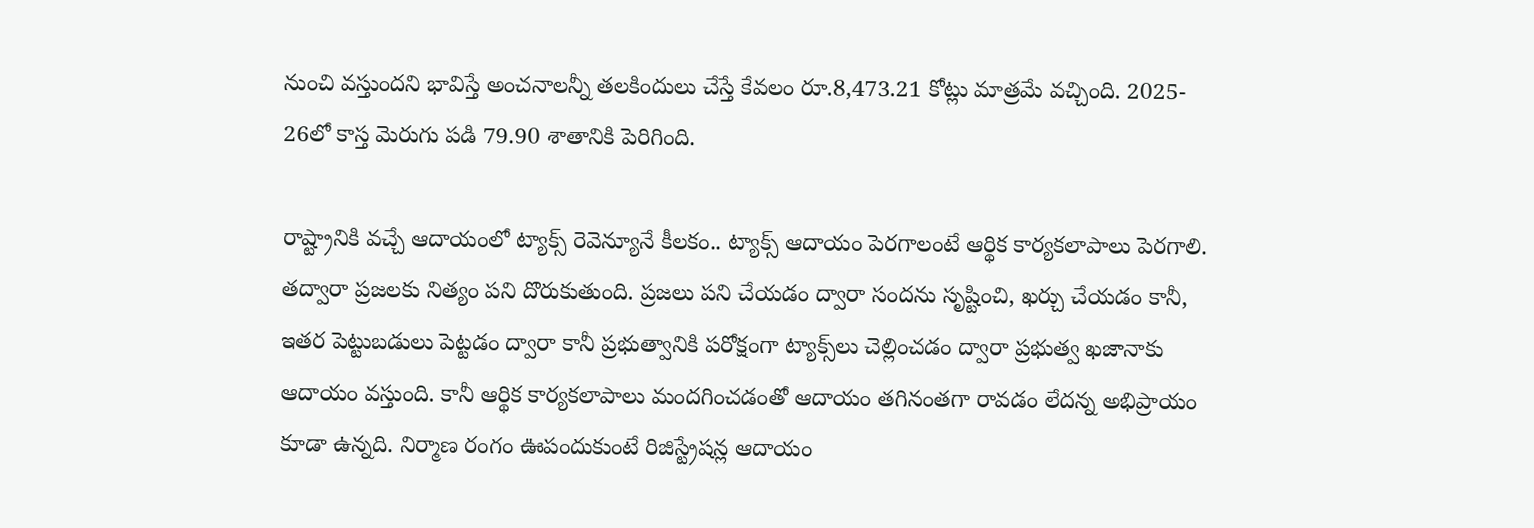నుంచి వ‌స్తుంద‌ని భావిస్తే అంచ‌నాల‌న్నీ త‌ల‌కిందులు చేస్తే కేవ‌లం రూ.8,473.21 కోట్లు మాత్ర‌మే వ‌చ్చింది. 2025- 26లో కాస్త మెరుగు ప‌డి 79.90 శాతానికి పెరిగింది.

రాష్ట్రానికి వ‌చ్చే ఆదాయంలో ట్యాక్స్‌ రెవెన్యూనే కీల‌కం.. ట్యాక్స్‌ ఆదాయం పెర‌గాలంటే ఆర్థిక కార్య‌క‌లాపాలు పెర‌గాలి. త‌ద్వారా ప్ర‌జ‌ల‌కు నిత్యం ప‌ని దొరుకుతుంది. ప్ర‌జ‌లు ప‌ని చేయ‌డం ద్వారా సంద‌ను సృష్టించి, ఖ‌ర్చు చేయ‌డం కానీ, ఇత‌ర పెట్టుబ‌డులు పెట్ట‌డం ద్వారా కానీ ప్ర‌భుత్వానికి ప‌రోక్షంగా ట్యాక్స్‌లు చెల్లించ‌డం ద్వారా ప్ర‌భుత్వ ఖ‌జానాకు ఆదాయం వ‌స్తుంది. కానీ ఆర్థిక కార్య‌క‌లాపాలు మంద‌గించ‌డంతో ఆదాయం త‌గినంత‌గా రావ‌డం లేద‌న్న అభిప్రాయం కూడా ఉన్న‌ది. నిర్మాణ రంగం ఊపందుకుంటే రిజిస్ట్రేష‌న్ల ఆదాయం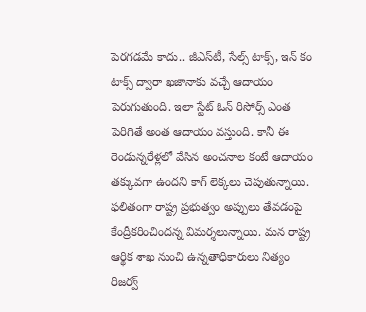పెర‌గ‌డ‌మే కాదు.. జీఎస్‌టీ, సేల్స్ టాక్స్, ఇన్ కం టాక్స్ ద్వారా ఖ‌జానాకు వ‌చ్చే ఆదాయం పెరుగుతుంది. ఇలా స్టేట్ ఓన్ రిసోర్స్ ఎంత పెరిగితే అంత ఆదాయం వ‌స్తుంది. కానీ ఈ రెండున్నరేళ్ల‌లో వేసిన అంచ‌నాల కంటే ఆదాయం త‌క్కువ‌గా ఉంద‌ని కాగ్ లెక్క‌లు చెపుతున్నాయి. ఫ‌లితంగా రాష్ట్ర ప్ర‌భుత్వం అప్పులు తేవ‌డంపై కేంద్రీక‌రించింద‌న్న విమ‌ర్శ‌లున్నాయి. మ‌న రాష్ట్ర ఆర్థిక శాఖ నుంచి ఉన్న‌తాధికారులు నిత్యం రిజర్వ్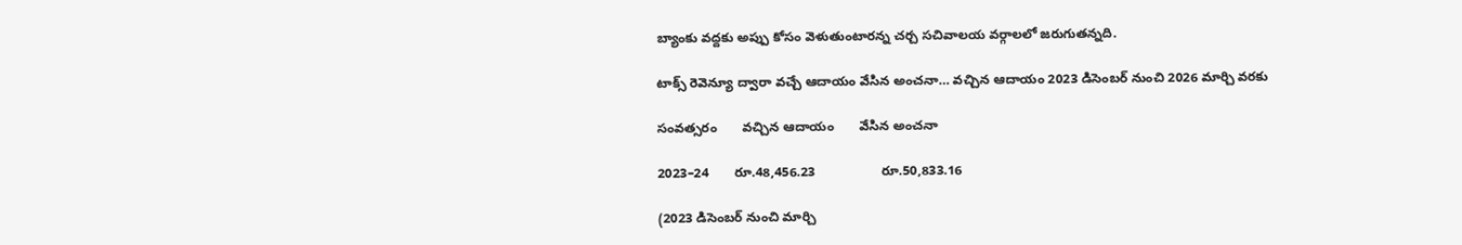బ్యాంకు వ‌ద్ద‌కు అప్పు కోసం వెళుతుంటార‌న్న చ‌ర్చ స‌చివాల‌య వ‌ర్గాల‌లో జ‌రుగుత‌న్న‌ది.

టాక్స్ రెవెన్యూ ద్వారా వ‌చ్చే ఆదాయం వేసిన అంచ‌నా… వ‌చ్చిన ఆదాయం 2023 డిసెంబ‌ర్ నుంచి 2026 మార్చి వ‌ర‌కు

సంవ‌త్స‌రం       వ‌చ్చిన ఆదాయం       వేసిన అంచ‌నా

2023–24       రూ.48,456.23                  రూ.50,833.16

(2023 డిసెంబ‌ర్ నుంచి మార్చి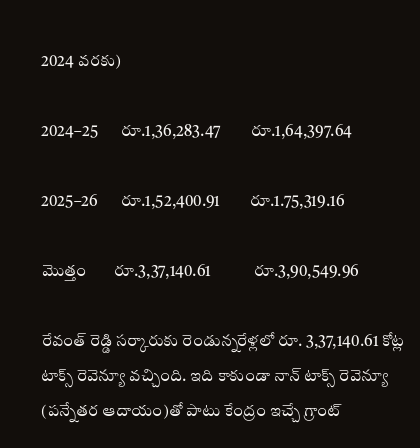2024 వ‌ర‌కు)

2024–25       రూ.1,36,283.47         రూ.1,64,397.64

2025–26       రూ.1,52,400.91         రూ.1.75,319.16

మొత్తం       రూ.3,37,140.61             రూ.3,90,549.96

రేవంత్ రెడ్డి స‌ర్కారుకు రెండున్న‌రేళ్ల‌లో రూ. 3,37,140.61 కోట్ల టాక్స్ రెవెన్యూ వ‌చ్చింది. ఇది కాకుండా నాన్ టాక్స్ రెవెన్యూ (ప‌న్నేత‌ర ఆదాయం)తో పాటు కేంద్రం ఇచ్చే గ్రాంట్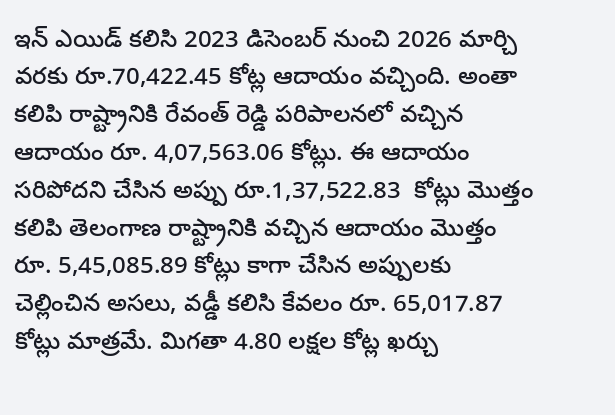ఇన్ ఎయిడ్ క‌లిసి 2023 డిసెంబ‌ర్ నుంచి 2026 మార్చి వ‌ర‌కు రూ.70,422.45 కోట్ల ఆదాయం వ‌చ్చింది. అంతా క‌లిపి రాష్ట్రానికి రేవంత్ రెడ్డి ప‌రిపాల‌న‌లో వ‌చ్చిన ఆదాయం రూ. 4,07,563.06 కోట్లు. ఈ ఆదాయం స‌రిపోద‌ని చేసిన అప్పు రూ.1,37,522.83  కోట్లు మొత్తం క‌లిపి తెలంగాణ రాష్ట్రానికి వ‌చ్చిన ఆదాయం మొత్తం రూ. 5,45,085.89 కోట్లు కాగా చేసిన అప్పుల‌కు చెల్లించిన అస‌లు, వ‌డ్డీ క‌లిసి కేవ‌లం రూ. 65,017.87 కోట్లు మాత్ర‌మే. మిగతా 4.80 ల‌క్ష‌ల కోట్ల ఖ‌ర్చు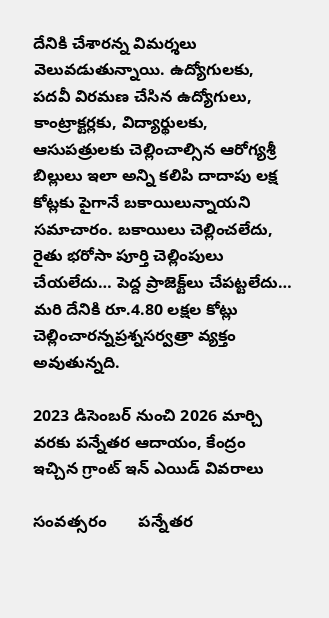దేనికి చేశార‌న్న విమ‌ర్శ‌లు  వెలువ‌డుతున్నాయి. ఉద్యోగుల‌కు, ప‌ద‌వీ విర‌మ‌ణ చేసిన ఉద్యోగులు, కాంట్రాక్ట‌ర్ల‌కు, విద్యార్థుల‌కు, ఆసుప‌త్రుల‌కు చెల్లించాల్సిన ఆరోగ్య‌శ్రీ‌ బిల్లులు ఇలా అన్ని క‌లిపి దాదాపు ల‌క్ష కోట్ల‌కు పైగానే బ‌కాయిలున్నాయ‌ని స‌మాచారం. బ‌కాయిలు చెల్లించ‌లేదు, రైతు భరోసా పూర్తి చెల్లింపులు చేయ‌లేదు… పెద్ద ప్రాజెక్ట్‌లు చేప‌ట్టలేదు… మ‌రి దేనికి రూ.4.80 ల‌క్ష‌ల కోట్లు చెల్లించార‌న్నప్ర‌శ్నస‌ర్వ‌త్రా వ్య‌క్తం అవుతున్న‌ది.

2023 డిసెంబ‌ర్ నుంచి 2026 మార్చి వ‌ర‌కు ప‌న్నేత‌ర ఆదాయం, కేంద్రం ఇచ్చిన గ్రాంట్ ఇన్ ఎయిడ్ వివ‌రాలు

సంవ‌త్స‌రం       ప‌న్నేత‌ర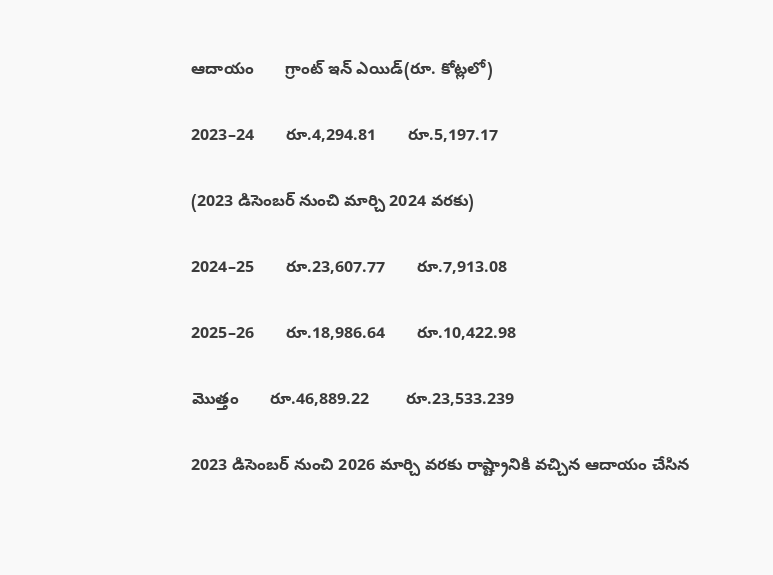ఆదాయం       గ్రాంట్ ఇన్ ఎయిడ్‌(రూ. కోట్ల‌లో)

2023–24       రూ.4,294.81       రూ.5,197.17

(2023 డిసెంబ‌ర్ నుంచి మార్చి 2024 వ‌ర‌కు)

2024–25       రూ.23,607.77       రూ.7,913.08

2025–26       రూ.18,986.64       రూ.10,422.98

మొత్తం       రూ.46,889.22        రూ.23,533.239

2023 డిసెంబ‌ర్ నుంచి 2026 మార్చి వ‌ర‌కు రాష్ట్రానికి వ‌చ్చిన ఆదాయం చేసిన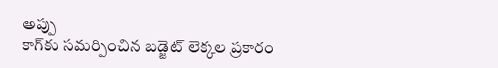అప్పు
కాగ్‌కు స‌మ‌ర్పించిన బ‌డ్జెట్ లెక్క‌ల ప్ర‌కారం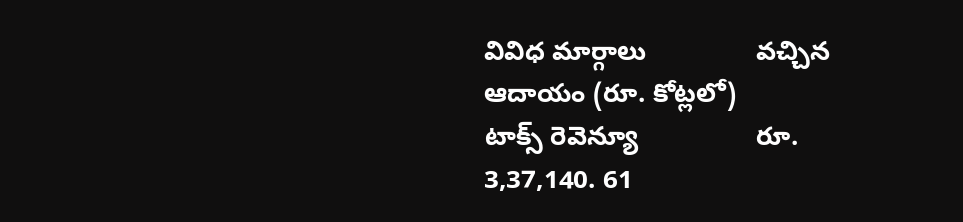వివిధ మార్గాలు               వ‌చ్చిన ఆదాయం (రూ. కోట్ల‌లో)
టాక్స్ రెవెన్యూ                రూ. 3,37,140. 61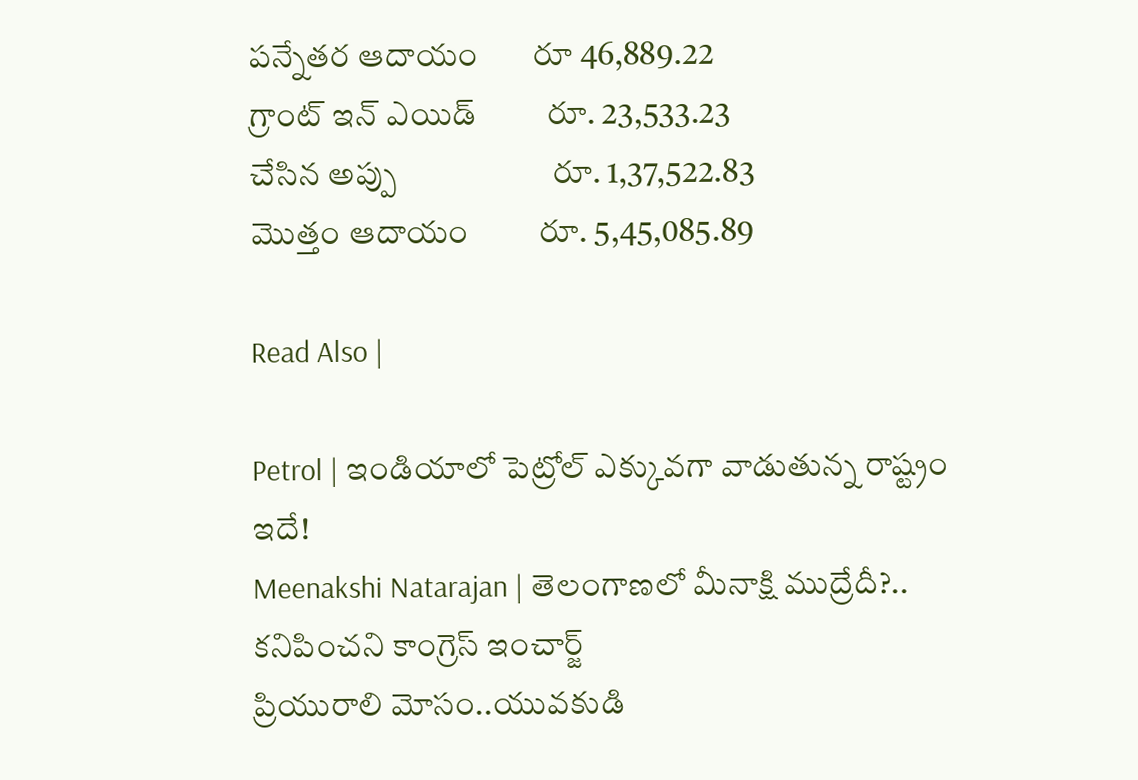ప‌న్నేత‌ర ఆదాయం       రూ 46,889.22
గ్రాంట్ ఇన్ ఎయిడ్         రూ. 23,533.23
చేసిన అప్పు                    రూ. 1,37,522.83
మొత్తం ఆదాయం         రూ. 5,45,085.89

Read Also |

Petrol | ఇండియాలో పెట్రోల్ ఎక్కువగా వాడుతున్న రాష్ట్రం ఇదే!
Meenakshi Natarajan | తెలంగాణలో మీనాక్షి ముద్రేదీ?.. కనిపించని కాంగ్రెస్ ఇంచార్జ్
ప్రియురాలి మోసం..యువకుడి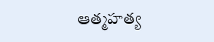ఆత్మహత్య